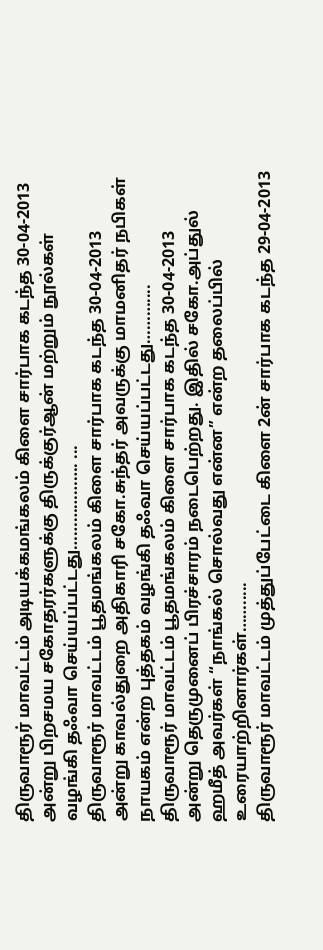திருவாரூர் மாவட்டம் அடியக்கமங்கலம் கிளை சார்பாக கடந்த 30-04-2013 அன்று பிறசமய சகோதரர்களுக்கு திருக்குர்ஆன் மற்றும் நூல்கள் வழங்கி தஃவா செய்யப்பட்டது………………. ...
திருவாரூர் மாவட்டம் பூதமங்கலம் கிளை சார்பாக கடந்த 30-04-2013 அன்று காவல்துறை அதிகாரி சகோ.சுந்தர் அவருக்கு மாமனிதர் நபிகள் நாயகம் என்ற புத்தகம் வழங்கி தஃவா செய்யப்பட்டது………....
திருவாரூர் மாவட்டம் பூதமங்கலம் கிளை சார்பாக கடந்த 30-04-2013 அன்று தெருமுனைப் பிரச்சாரம் நடைபெற்றது. இதில் சகோ.அப்துல் ஹமீத் அவர்கள் “நாங்கல் சொல்வது என்ன” என்ற தலைப்பில் உரையாற்றினார்கள்…….....
திருவாரூர் மாவட்டம் முத்துப்பேட்டை கிளை 2ன் சார்பாக கடந்த 29-04-2013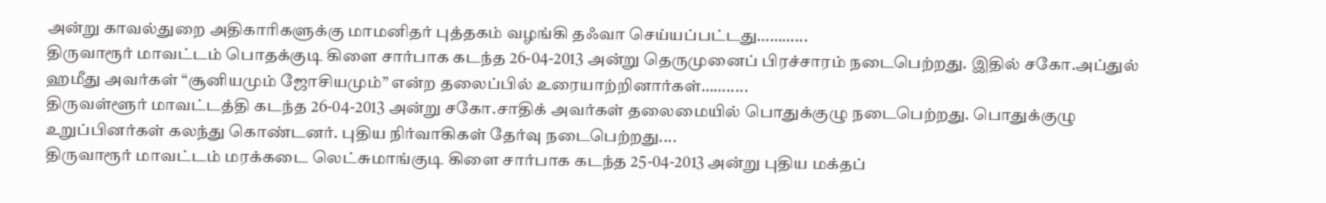அன்று காவல்துறை அதிகாரிகளுக்கு மாமனிதர் புத்தகம் வழங்கி தஃவா செய்யப்பட்டது………...
திருவாரூர் மாவட்டம் பொதக்குடி கிளை சார்பாக கடந்த 26-04-2013 அன்று தெருமுனைப் பிரச்சாரம் நடைபெற்றது. இதில் சகோ.அப்துல் ஹமீது அவர்கள் “சூனியமும் ஜோசியமும்” என்ற தலைப்பில் உரையாற்றினார்கள்…….....
திருவள்ளூர் மாவட்டத்தி கடந்த 26-04-2013 அன்று சகோ.சாதிக் அவர்கள் தலைமையில் பொதுக்குழு நடைபெற்றது. பொதுக்குழு உறுப்பினர்கள் கலந்து கொண்டனர். புதிய நிர்வாகிகள் தேர்வு நடைபெற்றது....
திருவாரூர் மாவட்டம் மரக்கடை லெட்சுமாங்குடி கிளை சார்பாக கடந்த 25-04-2013 அன்று புதிய மக்தப்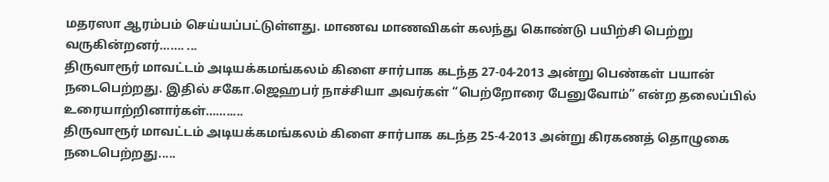மதரஸா ஆரம்பம் செய்யப்பட்டுள்ளது. மாணவ மாணவிகள் கலந்து கொண்டு பயிற்சி பெற்று வருகின்றனர்……. ...
திருவாரூர் மாவட்டம் அடியக்கமங்கலம் கிளை சார்பாக கடந்த 27-04-2013 அன்று பெண்கள் பயான் நடைபெற்றது. இதில் சகோ.ஜெஹபர் நாச்சியா அவர்கள் “பெற்றோரை பேனுவோம்” என்ற தலைப்பில் உரையாற்றினார்கள்…….....
திருவாரூர் மாவட்டம் அடியக்கமங்கலம் கிளை சார்பாக கடந்த 25-4-2013 அன்று கிரகணத் தொழுகை நடைபெற்றது.....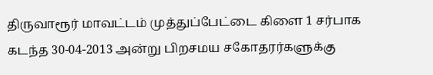திருவாரூர் மாவட்டம் முத்துப்பேட்டை கிளை 1 சர்பாக கடந்த 30-04-2013 அன்று பிறசமய சகோதரர்களுக்கு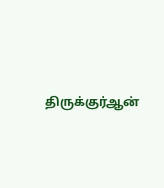திருக்குர்ஆன்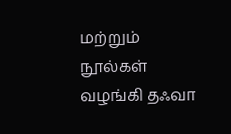மற்றும் நூல்கள் வழங்கி தஃவா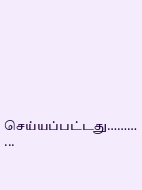செய்யப்பட்டது……… ...